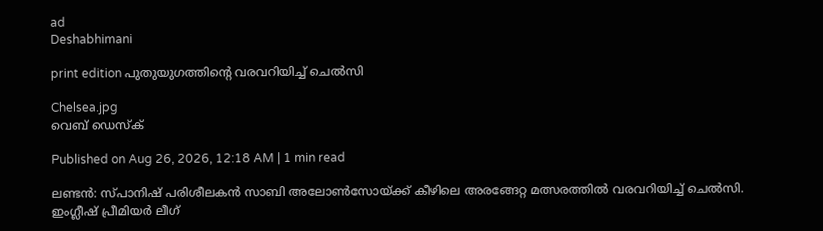ad
Deshabhimani

print edition പുതുയുഗത്തിന്റെ വരവറിയിച്ച്‌ ചെൽസി

Chelsea.jpg
വെബ് ഡെസ്ക്

Published on Aug 26, 2026, 12:18 AM | 1 min read

ലണ്ടൻ: സ്‌പാനിഷ്‌ പരിശീലകൻ സാബി അലോൺസോയ്‌ക്ക്‌ കീഴിലെ അരങ്ങേറ്റ മത്സരത്തിൽ വരവറിയിച്ച്‌ ചെൽസി. ഇംഗ്ലീഷ്‌ പ്രീമിയർ ലീഗ്‌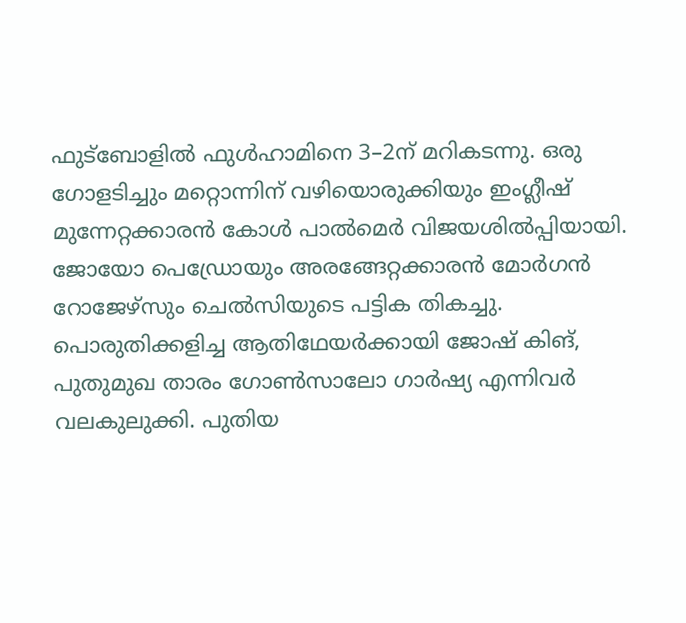ഫുട്‌ബോളിൽ ഫുൾഹാമിനെ 3–2ന്‌ മറികടന്നു. ഒരു ഗോളടിച്ചും മറ്റൊന്നിന്‌ വഴിയൊരുക്കിയും ഇംഗ്ലീഷ്‌ മുന്നേറ്റക്കാരൻ കോൾ പാൽമെർ വിജയശിൽപ്പിയായി. ജോയോ പെഡ്രോയും അരങ്ങേറ്റക്കാരൻ മോർഗൻ റോജേഴ്‌സും ചെൽസിയുടെ പട്ടിക തികച്ചു. പൊരുതിക്കളിച്ച ആതിഥേയർക്കായി ജോഷ്‌ കിങ്‌, പുതുമുഖ താരം ഗോൺസാലോ ഗാർഷ്യ എന്നിവർ വലകുലുക്കി. പുതിയ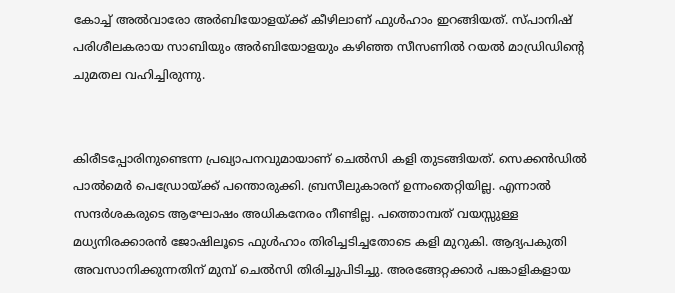കോച്ച്‌ അൽവാരോ അർബിയോളയ്‌ക്ക്‌ കീഴിലാണ്‌ ഫുൾഹാം ഇറങ്ങിയത്‌. സ്‌പാനിഷ്‌ പരിശീലകരായ സാബിയും അർബിയോളയും കഴിഞ്ഞ സീസണിൽ റയൽ മാഡ്രിഡിന്റെ ചുമതല വഹിച്ചിരുന്നു.


കിരീടപ്പോരിനുണ്ടെന്ന പ്രഖ്യാപനവുമായാണ്‌ ചെൽസി കളി തുടങ്ങിയത്‌. സെക്കൻഡിൽ പാൽമെർ പെഡ്രോയ്‌ക്ക്‌ പന്തൊരുക്കി. ബ്രസീലുകാരന്‌ ഉന്നംതെറ്റിയില്ല. എന്നാൽ സന്ദർശകരുടെ ആഘോഷം അധികനേരം നീണ്ടില്ല. പത്തൊമ്പത്‌ വയസ്സുള്ള മധ്യനിരക്കാരൻ ജോഷിലൂടെ ഫുൾഹാം തിരിച്ചടിച്ചതോടെ കളി മുറുകി. ആദ്യപകുതി അവസാനിക്കുന്നതിന്‌ മുമ്പ്‌ ചെൽസി തിരിച്ചുപിടിച്ചു. അരങ്ങേറ്റക്കാർ പങ്കാളികളായ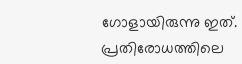ഗോളായിരുന്നു ഇത്‌. പ്രതിരോധത്തിലെ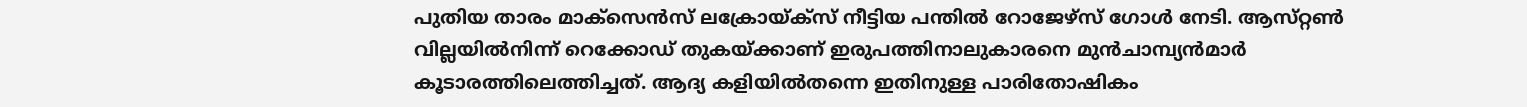പുതിയ താരം മാക്‌സെൻസ്‌ ലക്രോയ്‌ക്‌സ്‌ നീട്ടിയ പന്തിൽ റോജേഴ്‌സ്‌ ഗോൾ നേടി. ആസ്‌റ്റൺ വില്ലയിൽനിന്ന്‌ റെക്കോഡ്‌ തുകയ്‌ക്കാണ്‌ ഇരുപത്തിനാലുകാരനെ മുൻചാമ്പ്യൻമാർ കൂടാരത്തിലെത്തിച്ചത്‌. ആദ്യ കളിയിൽതന്നെ ഇതിനുള്ള പാരിതോഷികം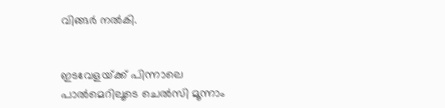വിങ്ങർ നൽകി.


ഇടവേളയ്‌ക്ക്‌ പിന്നാലെ പാൽമെറിലൂടെ ചെൽസി മൂന്നാം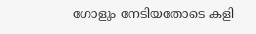ഗോളും നേടിയതോടെ കളി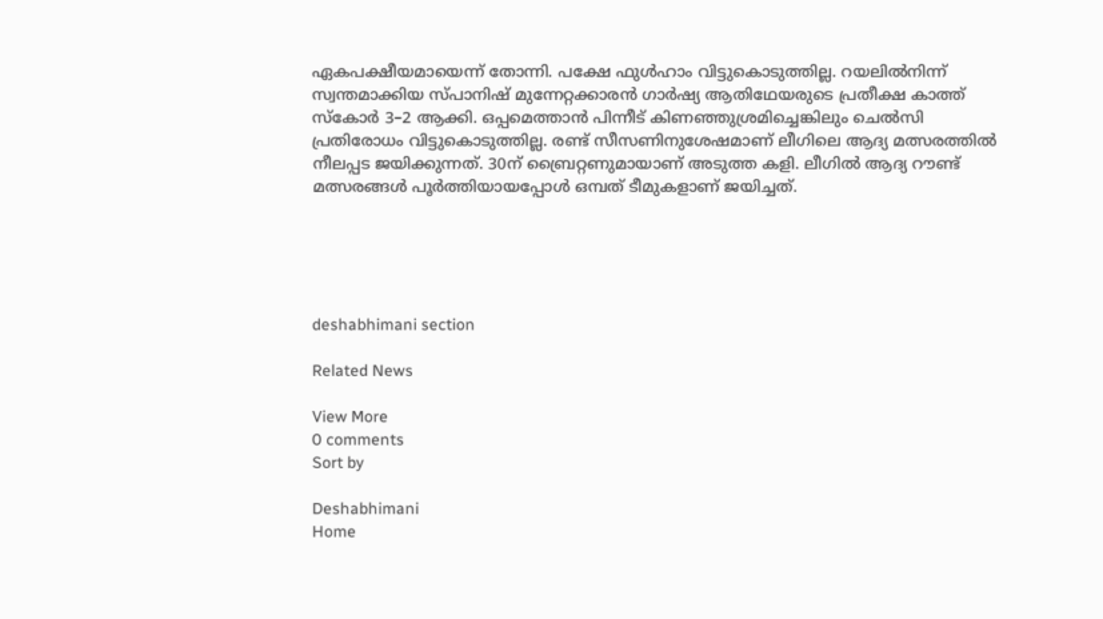ഏകപക്ഷീയമായെന്ന്‌ തോന്നി. പക്ഷേ ഫുൾഹാം വിട്ടുകൊടുത്തില്ല. റയലിൽനിന്ന്‌ സ്വന്തമാക്കിയ സ്‌പാനിഷ്‌ മുന്നേറ്റക്കാരൻ ഗാർഷ്യ ആതിഥേയരുടെ പ്രതീക്ഷ കാത്ത്‌ സ്‌കോർ 3–2 ആക്കി. ഒപ്പമെത്താൻ പിന്നീട്‌ കിണഞ്ഞുശ്രമിച്ചെങ്കിലും ചെൽസി പ്രതിരോധം വിട്ടുകൊടുത്തില്ല. രണ്ട്‌ സീസണിനുശേഷമാണ്‌ ലീഗിലെ ആദ്യ മത്സരത്തിൽ നീലപ്പട ജയിക്കുന്നത്‌. 30ന്‌ ബ്രൈറ്റണുമായാണ്‌ അടുത്ത കളി. ലീഗിൽ ആദ്യ റൗണ്ട് മത്സരങ്ങൾ പൂർത്തിയായപ്പോൾ ഒമ്പത് ടീമുകളാണ് ജയിച്ചത്.





deshabhimani section

Related News

View More
0 comments
Sort by

Deshabhimani
Home